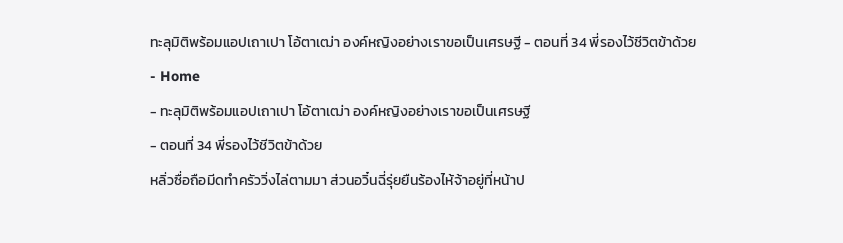ทะลุมิติพร้อมแอปเถาเปา โอ้ตาเฒ่า องค์หญิงอย่างเราขอเป็นเศรษฐี - ตอนที่ 34 พี่รองไว้ชีวิตข้าด้วย
- Home
- ทะลุมิติพร้อมแอปเถาเปา โอ้ตาเฒ่า องค์หญิงอย่างเราขอเป็นเศรษฐี
- ตอนที่ 34 พี่รองไว้ชีวิตข้าด้วย
หลิ่วซื่อถือมีดทำครัววิ่งไล่ตามมา ส่วนอวิ๋นฉี่รุ่ยยืนร้องไห้จ้าอยู่ที่หน้าป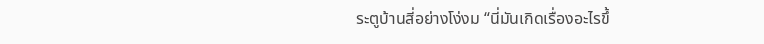ระตูบ้านสี่อย่างโง่งม “นี่มันเกิดเรื่องอะไรขึ้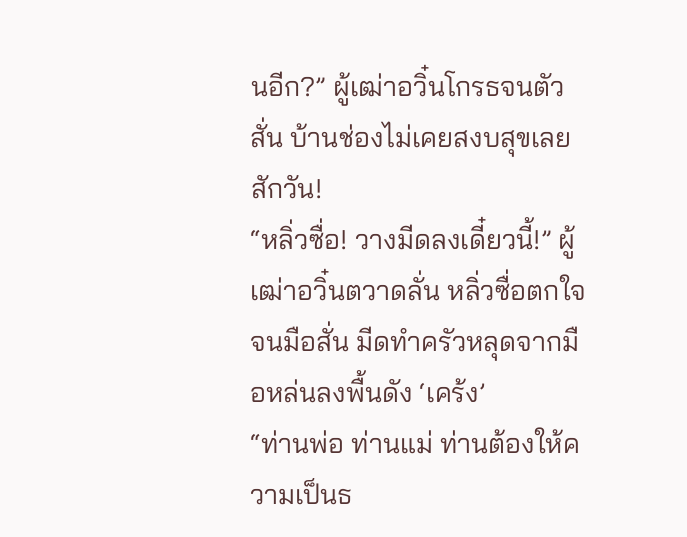นอีก?” ผู้เฒ่าอวิ๋นโกรธจนตัวสั่น บ้านช่องไม่เคยสงบสุขเลยสักวัน!
“หลิ่วซื่อ! วางมีดลงเดี๋ยวนี้!” ผู้เฒ่าอวิ๋นตวาดลั่น หลิ่วซื่อตกใจจนมือสั่น มีดทำครัวหลุดจากมือหล่นลงพื้นดัง ‘เคร้ง’
“ท่านพ่อ ท่านแม่ ท่านต้องให้ความเป็นธ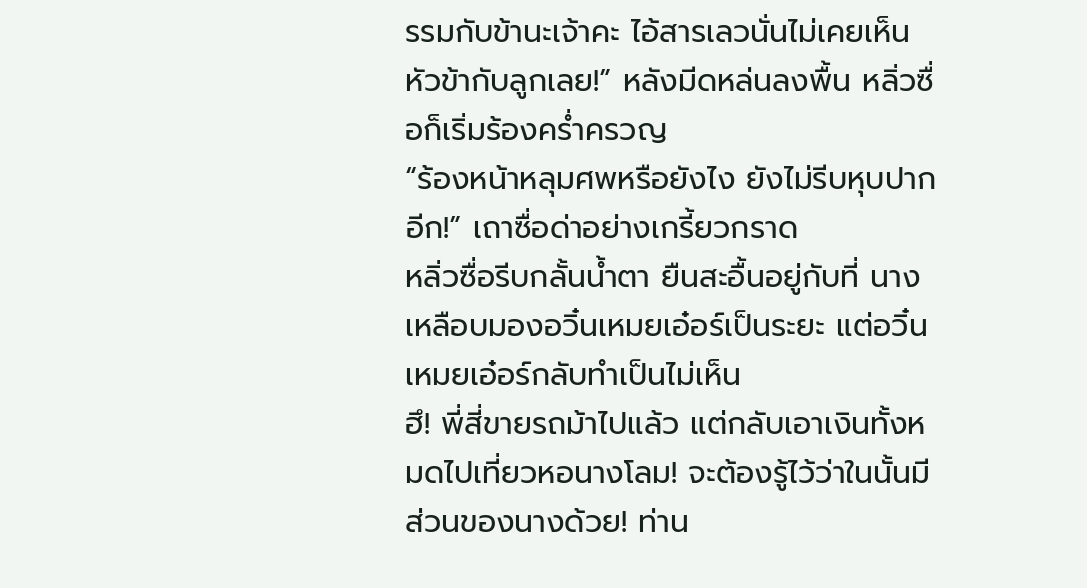รรมกับข้านะเจ้าคะ ไอ้สารเลวนั่นไม่เคยเห็นหัวข้ากับลูกเลย!” หลังมีดหล่นลงพื้น หลิ่วซื่อก็เริ่มร้องคร่ำครวญ
“ร้องหน้าหลุมศพหรือยังไง ยังไม่รีบหุบปากอีก!” เถาซื่อด่าอย่างเกรี้ยวกราด
หลิ่วซื่อรีบกลั้นน้ำตา ยืนสะอื้นอยู่กับที่ นางเหลือบมองอวิ๋นเหมยเอ๋อร์เป็นระยะ แต่อวิ๋นเหมยเอ๋อร์กลับทำเป็นไม่เห็น
ฮึ! พี่สี่ขายรถม้าไปแล้ว แต่กลับเอาเงินทั้งหมดไปเที่ยวหอนางโลม! จะต้องรู้ไว้ว่าในนั้นมีส่วนของนางด้วย! ท่าน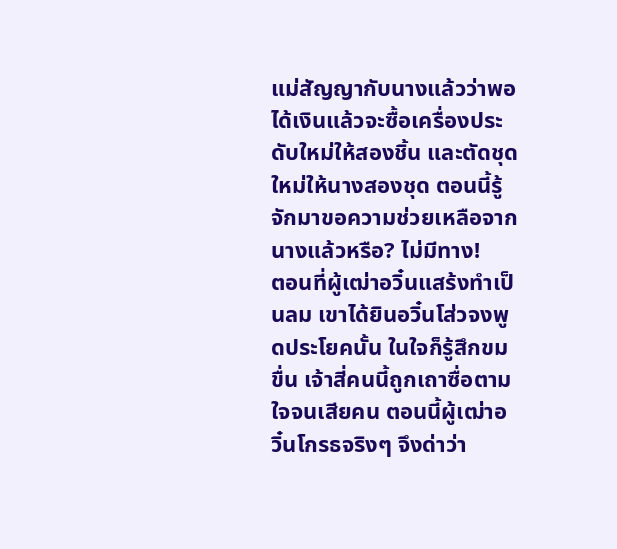แม่สัญญากับนางแล้วว่าพอได้เงินแล้วจะซื้อเครื่องประดับใหม่ให้สองชิ้น และตัดชุดใหม่ให้นางสองชุด ตอนนี้รู้จักมาขอความช่วยเหลือจากนางแล้วหรือ? ไม่มีทาง!
ตอนที่ผู้เฒ่าอวิ๋นแสร้งทำเป็นลม เขาได้ยินอวิ๋นโส่วจงพูดประโยคนั้น ในใจก็รู้สึกขมขื่น เจ้าสี่คนนี้ถูกเถาซื่อตามใจจนเสียคน ตอนนี้ผู้เฒ่าอวิ๋นโกรธจริงๆ จึงด่าว่า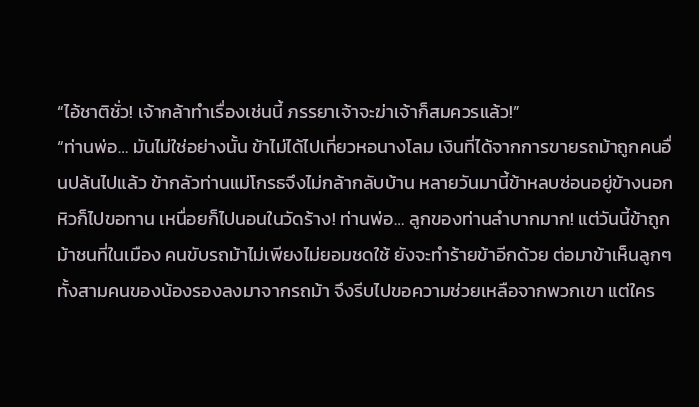“ไอ้ชาติชั่ว! เจ้ากล้าทำเรื่องเช่นนี้ ภรรยาเจ้าจะฆ่าเจ้าก็สมควรแล้ว!”
“ท่านพ่อ… มันไม่ใช่อย่างนั้น ข้าไม่ได้ไปเที่ยวหอนางโลม เงินที่ได้จากการขายรถม้าถูกคนอื่นปล้นไปแล้ว ข้ากลัวท่านแม่โกรธจึงไม่กล้ากลับบ้าน หลายวันมานี้ข้าหลบซ่อนอยู่ข้างนอก หิวก็ไปขอทาน เหนื่อยก็ไปนอนในวัดร้าง! ท่านพ่อ… ลูกของท่านลำบากมาก! แต่วันนี้ข้าถูกม้าชนที่ในเมือง คนขับรถม้าไม่เพียงไม่ยอมชดใช้ ยังจะทำร้ายข้าอีกด้วย ต่อมาข้าเห็นลูกๆ ทั้งสามคนของน้องรองลงมาจากรถม้า จึงรีบไปขอความช่วยเหลือจากพวกเขา แต่ใคร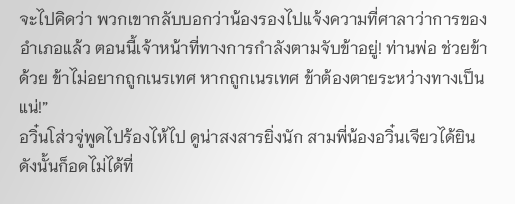จะไปคิดว่า พวกเขากลับบอกว่าน้องรองไปแจ้งความที่ศาลาว่าการของอำเภอแล้ว ตอนนี้เจ้าหน้าที่ทางการกำลังตามจับข้าอยู่! ท่านพ่อ ช่วยข้าด้วย ข้าไม่อยากถูกเนรเทศ หากถูกเนรเทศ ข้าต้องตายระหว่างทางเป็นแน่!”
อวิ๋นโส่วจู่พูดไปร้องไห้ไป ดูน่าสงสารยิ่งนัก สามพี่น้องอวิ๋นเจียวได้ยินดังนั้นก็อดไม่ได้ที่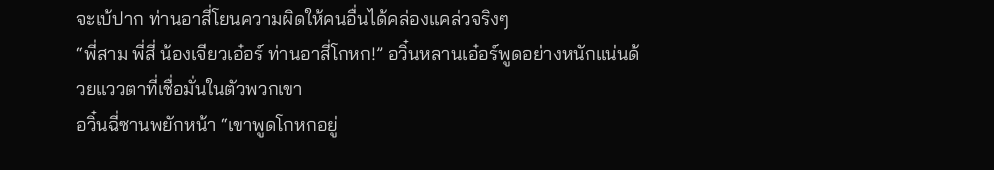จะเบ้ปาก ท่านอาสี่โยนความผิดให้คนอื่นได้คล่องแคล่วจริงๆ
“พี่สาม พี่สี่ น้องเจียวเอ๋อร์ ท่านอาสี่โกหก!” อวิ๋นหลานเอ๋อร์พูดอย่างหนักแน่นด้วยแววตาที่เชื่อมั่นในตัวพวกเขา
อวิ๋นฉี่ซานพยักหน้า “เขาพูดโกหกอยู่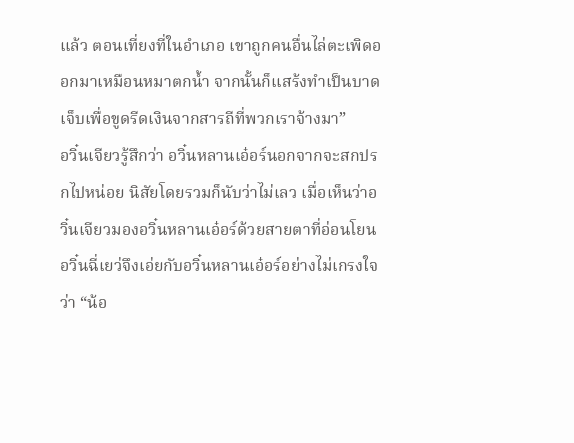แล้ว ตอนเที่ยงที่ในอำเภอ เขาถูกคนอื่นไล่ตะเพิดออกมาเหมือนหมาตกน้ำ จากนั้นก็แสร้งทำเป็นบาดเจ็บเพื่อขูดรีดเงินจากสารถีที่พวกเราจ้างมา”
อวิ๋นเจียวรู้สึกว่า อวิ๋นหลานเอ๋อร์นอกจากจะสกปรกไปหน่อย นิสัยโดยรวมก็นับว่าไม่เลว เมื่อเห็นว่าอวิ๋นเจียวมองอวิ๋นหลานเอ๋อร์ด้วยสายตาที่อ่อนโยน อวิ๋นฉี่เยว่จึงเอ่ยกับอวิ๋นหลานเอ๋อร์อย่างไม่เกรงใจว่า “น้อ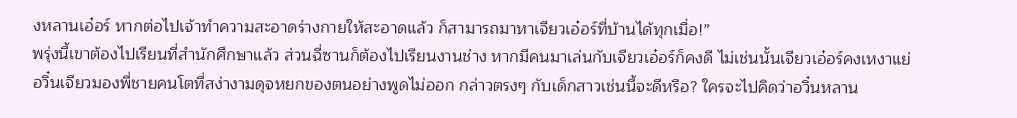งหลานเอ๋อร์ หากต่อไปเจ้าทำความสะอาดร่างกายให้สะอาดแล้ว ก็สามารถมาหาเจียวเอ๋อร์ที่บ้านได้ทุกเมื่อ!”
พรุ่งนี้เขาต้องไปเรียนที่สำนักศึกษาแล้ว ส่วนฉี่ซานก็ต้องไปเรียนงานช่าง หากมีคนมาเล่นกับเจียวเอ๋อร์ก็คงดี ไม่เช่นนั้นเจียวเอ๋อร์คงเหงาแย่
อวิ๋นเจียวมองพี่ชายคนโตที่สง่างามดุจหยกของตนอย่างพูดไม่ออก กล่าวตรงๆ กับเด็กสาวเช่นนี้จะดีหรือ? ใครจะไปคิดว่าอวิ๋นหลาน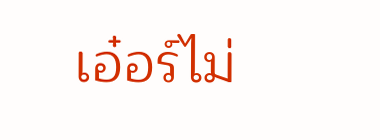เอ๋อร์ไม่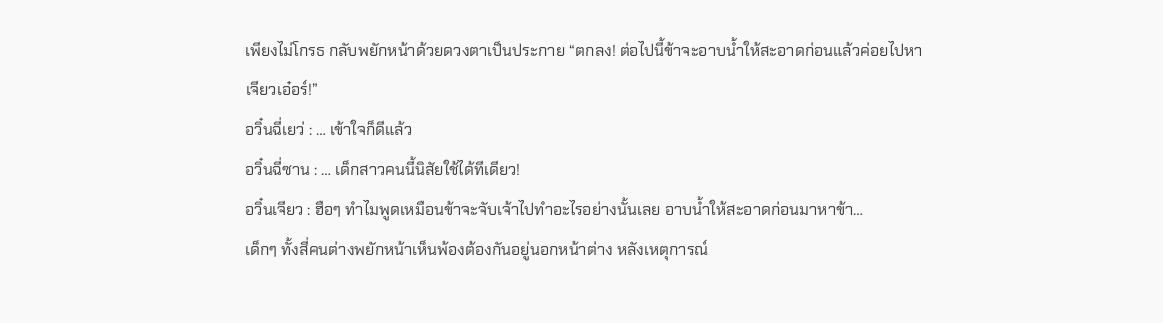เพียงไม่โกรธ กลับพยักหน้าด้วยดวงตาเป็นประกาย “ตกลง! ต่อไปนี้ข้าจะอาบน้ำให้สะอาดก่อนแล้วค่อยไปหาเจียวเอ๋อร์!”
อวิ๋นฉี่เยว่ : … เข้าใจก็ดีแล้ว
อวิ๋นฉี่ซาน : … เด็กสาวคนนี้นิสัยใช้ได้ทีเดียว!
อวิ๋นเจียว : ฮือๆ ทำไมพูดเหมือนข้าจะจับเจ้าไปทำอะไรอย่างนั้นเลย อาบน้ำให้สะอาดก่อนมาหาข้า…
เด็กๆ ทั้งสี่คนต่างพยักหน้าเห็นพ้องต้องกันอยู่นอกหน้าต่าง หลังเหตุการณ์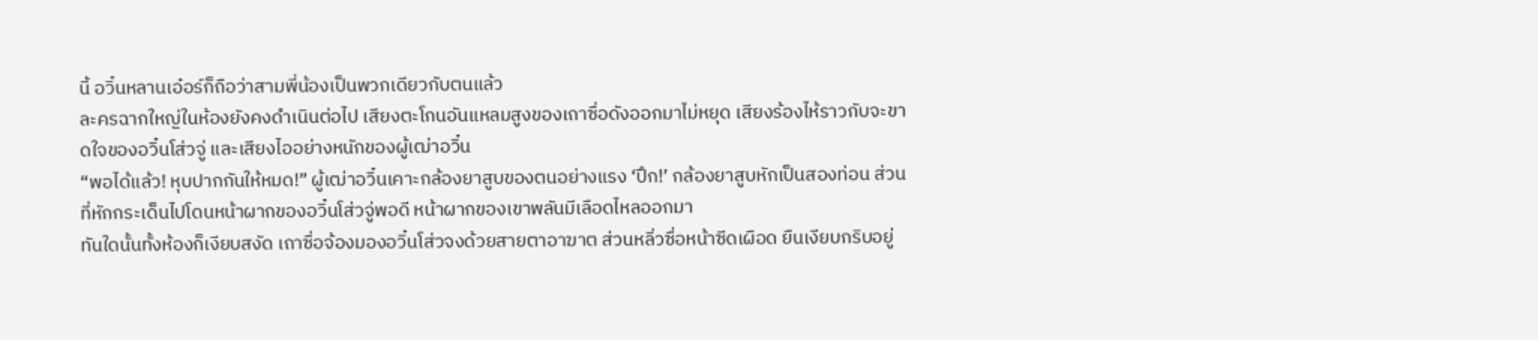นี้ อวิ๋นหลานเอ๋อร์ก็ถือว่าสามพี่น้องเป็นพวกเดียวกับตนแล้ว
ละครฉากใหญ่ในห้องยังคงดำเนินต่อไป เสียงตะโกนอันแหลมสูงของเถาซื่อดังออกมาไม่หยุด เสียงร้องไห้ราวกับจะขาดใจของอวิ๋นโส่วจู่ และเสียงไออย่างหนักของผู้เฒ่าอวิ๋น
“พอได้แล้ว! หุบปากกันให้หมด!” ผู้เฒ่าอวิ๋นเคาะกล้องยาสูบของตนอย่างแรง ‘ปึก!’ กล้องยาสูบหักเป็นสองท่อน ส่วนที่หักกระเด็นไปโดนหน้าผากของอวิ๋นโส่วจู่พอดี หน้าผากของเขาพลันมีเลือดไหลออกมา
ทันใดนั้นทั้งห้องก็เงียบสงัด เถาซื่อจ้องมองอวิ๋นโส่วจงด้วยสายตาอาฆาต ส่วนหลิ่วซื่อหน้าซีดเผือด ยืนเงียบกริบอยู่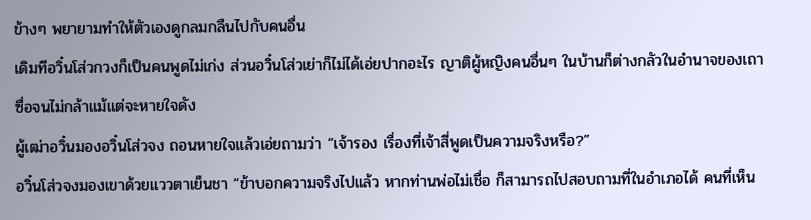ข้างๆ พยายามทำให้ตัวเองดูกลมกลืนไปกับคนอื่น
เดิมทีอวิ๋นโส่วกวงก็เป็นคนพูดไม่เก่ง ส่วนอวิ๋นโส่วเย่าก็ไม่ได้เอ่ยปากอะไร ญาติผู้หญิงคนอื่นๆ ในบ้านก็ต่างกลัวในอำนาจของเถาซื่อจนไม่กล้าแม้แต่จะหายใจดัง
ผู้เฒ่าอวิ๋นมองอวิ๋นโส่วจง ถอนหายใจแล้วเอ่ยถามว่า “เจ้ารอง เรื่องที่เจ้าสี่พูดเป็นความจริงหรือ?”
อวิ๋นโส่วจงมองเขาด้วยแววตาเย็นชา “ข้าบอกความจริงไปแล้ว หากท่านพ่อไม่เชื่อ ก็สามารถไปสอบถามที่ในอำเภอได้ คนที่เห็น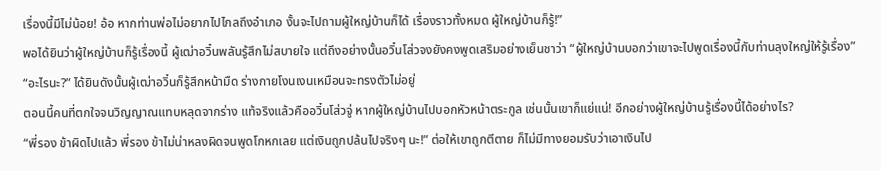เรื่องนี้มีไม่น้อย! อ้อ หากท่านพ่อไม่อยากไปไกลถึงอำเภอ งั้นจะไปถามผู้ใหญ่บ้านก็ได้ เรื่องราวทั้งหมด ผู้ใหญ่บ้านก็รู้!”
พอได้ยินว่าผู้ใหญ่บ้านก็รู้เรื่องนี้ ผู้เฒ่าอวิ๋นพลันรู้สึกไม่สบายใจ แต่ถึงอย่างนั้นอวิ๋นโส่วจงยังคงพูดเสริมอย่างเย็นชาว่า “ผู้ใหญ่บ้านบอกว่าเขาจะไปพูดเรื่องนี้กับท่านลุงใหญ่ให้รู้เรื่อง”
“อะไรนะ?” ได้ยินดังนั้นผู้เฒ่าอวิ๋นก็รู้สึกหน้ามืด ร่างกายโงนเงนเหมือนจะทรงตัวไม่อยู่
ตอนนี้คนที่ตกใจจนวิญญาณแทบหลุดจากร่าง แท้จริงแล้วคืออวิ๋นโส่วจู่ หากผู้ใหญ่บ้านไปบอกหัวหน้าตระกูล เช่นนั้นเขาก็แย่แน่! อีกอย่างผู้ใหญ่บ้านรู้เรื่องนี้ได้อย่างไร?
“พี่รอง ข้าผิดไปแล้ว พี่รอง ข้าไม่น่าหลงผิดจนพูดโกหกเลย แต่เงินถูกปล้นไปจริงๆ นะ!” ต่อให้เขาถูกตีตาย ก็ไม่มีทางยอมรับว่าเอาเงินไป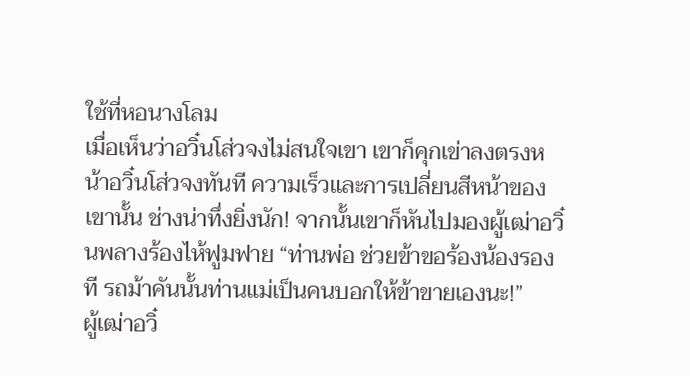ใช้ที่หอนางโลม
เมื่อเห็นว่าอวิ๋นโส่วจงไม่สนใจเขา เขาก็คุกเข่าลงตรงหน้าอวิ๋นโส่วจงทันที ความเร็วและการเปลี่ยนสีหน้าของเขานั้น ช่างน่าทึ่งยิ่งนัก! จากนั้นเขาก็หันไปมองผู้เฒ่าอวิ๋นพลางร้องไห้ฟูมฟาย “ท่านพ่อ ช่วยข้าขอร้องน้องรองที รถม้าคันนั้นท่านแม่เป็นคนบอกให้ข้าขายเองนะ!”
ผู้เฒ่าอวิ๋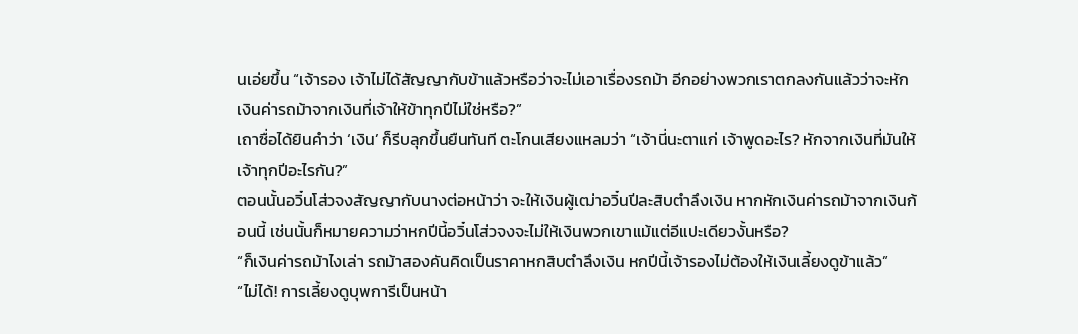นเอ่ยขึ้น “เจ้ารอง เจ้าไม่ได้สัญญากับข้าแล้วหรือว่าจะไม่เอาเรื่องรถม้า อีกอย่างพวกเราตกลงกันแล้วว่าจะหักเงินค่ารถม้าจากเงินที่เจ้าให้ข้าทุกปีไม่ใช่หรือ?”
เถาซื่อได้ยินคำว่า ‘เงิน’ ก็รีบลุกขึ้นยืนทันที ตะโกนเสียงแหลมว่า “เจ้านี่นะตาแก่ เจ้าพูดอะไร? หักจากเงินที่มันให้เจ้าทุกปีอะไรกัน?”
ตอนนั้นอวิ๋นโส่วจงสัญญากับนางต่อหน้าว่า จะให้เงินผู้เฒ่าอวิ๋นปีละสิบตำลึงเงิน หากหักเงินค่ารถม้าจากเงินก้อนนี้ เช่นนั้นก็หมายความว่าหกปีนี้อวิ๋นโส่วจงจะไม่ให้เงินพวกเขาแม้แต่อีแปะเดียวงั้นหรือ?
“ก็เงินค่ารถม้าไงเล่า รถม้าสองคันคิดเป็นราคาหกสิบตำลึงเงิน หกปีนี้เจ้ารองไม่ต้องให้เงินเลี้ยงดูข้าแล้ว”
“ไม่ได้! การเลี้ยงดูบุพการีเป็นหน้า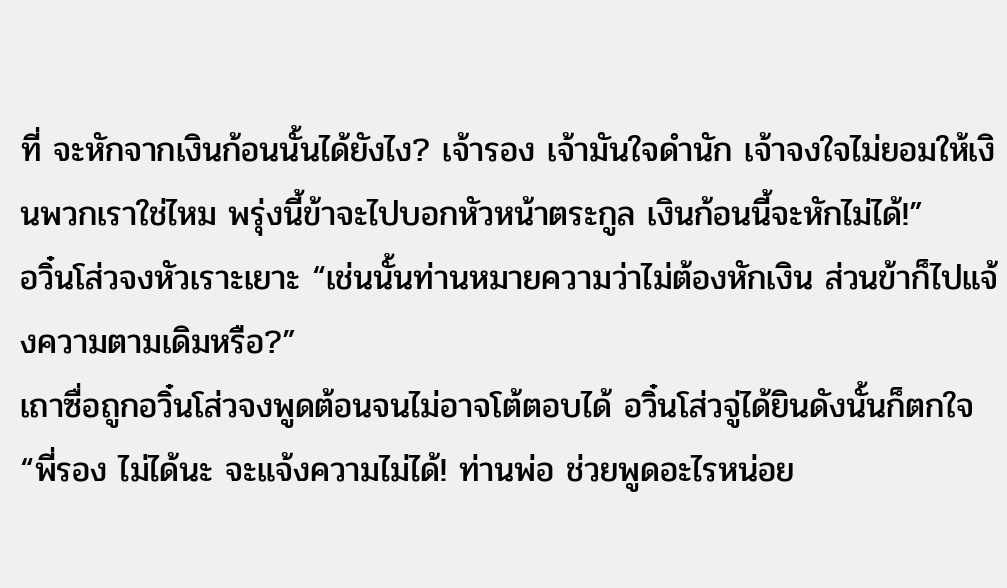ที่ จะหักจากเงินก้อนนั้นได้ยังไง? เจ้ารอง เจ้ามันใจดำนัก เจ้าจงใจไม่ยอมให้เงินพวกเราใช่ไหม พรุ่งนี้ข้าจะไปบอกหัวหน้าตระกูล เงินก้อนนี้จะหักไม่ได้!”
อวิ๋นโส่วจงหัวเราะเยาะ “เช่นนั้นท่านหมายความว่าไม่ต้องหักเงิน ส่วนข้าก็ไปแจ้งความตามเดิมหรือ?”
เถาซื่อถูกอวิ๋นโส่วจงพูดต้อนจนไม่อาจโต้ตอบได้ อวิ๋นโส่วจู่ได้ยินดังนั้นก็ตกใจ “พี่รอง ไม่ได้นะ จะแจ้งความไม่ได้! ท่านพ่อ ช่วยพูดอะไรหน่อย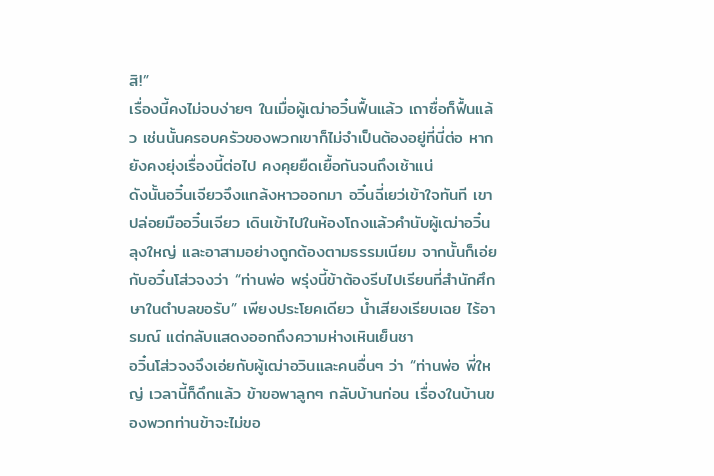สิ!”
เรื่องนี้คงไม่จบง่ายๆ ในเมื่อผู้เฒ่าอวิ๋นฟื้นแล้ว เถาซื่อก็ฟื้นแล้ว เช่นนั้นครอบครัวของพวกเขาก็ไม่จำเป็นต้องอยู่ที่นี่ต่อ หากยังคงยุ่งเรื่องนี้ต่อไป คงคุยยืดเยื้อกันจนถึงเช้าแน่
ดังนั้นอวิ๋นเจียวจึงแกล้งหาวออกมา อวิ๋นฉี่เยว่เข้าใจทันที เขาปล่อยมืออวิ๋นเจียว เดินเข้าไปในห้องโถงแล้วคำนับผู้เฒ่าอวิ๋น ลุงใหญ่ และอาสามอย่างถูกต้องตามธรรมเนียม จากนั้นก็เอ่ยกับอวิ๋นโส่วจงว่า “ท่านพ่อ พรุ่งนี้ข้าต้องรีบไปเรียนที่สำนักศึกษาในตำบลขอรับ” เพียงประโยคเดียว น้ำเสียงเรียบเฉย ไร้อารมณ์ แต่กลับแสดงออกถึงความห่างเหินเย็นชา
อวิ๋นโส่วจงจึงเอ่ยกับผู้เฒ่าอวินและคนอื่นๆ ว่า “ท่านพ่อ พี่ใหญ่ เวลานี้ก็ดึกแล้ว ข้าขอพาลูกๆ กลับบ้านก่อน เรื่องในบ้านของพวกท่านข้าจะไม่ขอ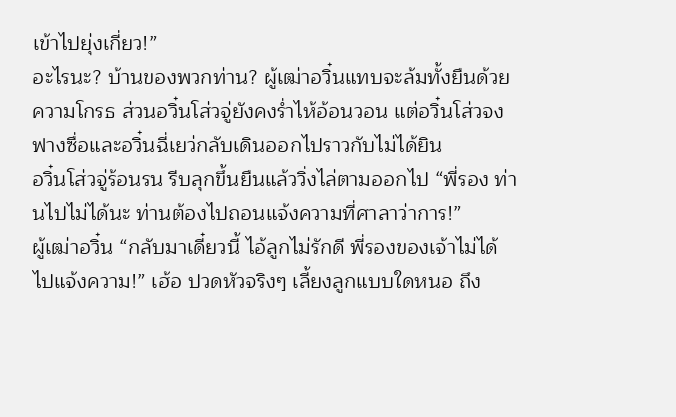เข้าไปยุ่งเกี่ยว!”
อะไรนะ? บ้านของพวกท่าน? ผู้เฒ่าอวิ๋นแทบจะล้มทั้งยืนด้วยความโกรธ ส่วนอวิ๋นโส่วจู่ยังคงร่ำไห้อ้อนวอน แต่อวิ๋นโส่วจง ฟางซื่อและอวิ๋นฉี่เยว่กลับเดินออกไปราวกับไม่ได้ยิน
อวิ๋นโส่วจู่ร้อนรน รีบลุกขึ้นยืนแล้ววิ่งไล่ตามออกไป “พี่รอง ท่านไปไม่ได้นะ ท่านต้องไปถอนแจ้งความที่ศาลาว่าการ!”
ผู้เฒ่าอวิ๋น “กลับมาเดี๋ยวนี้ ไอ้ลูกไม่รักดี พี่รองของเจ้าไม่ได้ไปแจ้งความ!” เฮ้อ ปวดหัวจริงๆ เลี้ยงลูกแบบใดหนอ ถึง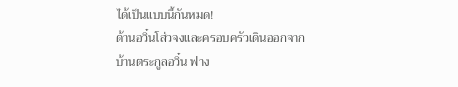ได้เป็นแบบนี้กันหมด!
ด้านอวิ๋นโส่วจงและครอบครัวเดินออกจากบ้านตระกูลอวิ๋น ฟาง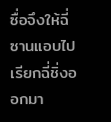ซื่อจึงให้ฉี่ซานแอบไปเรียกฉี่ชิ่งออกมา